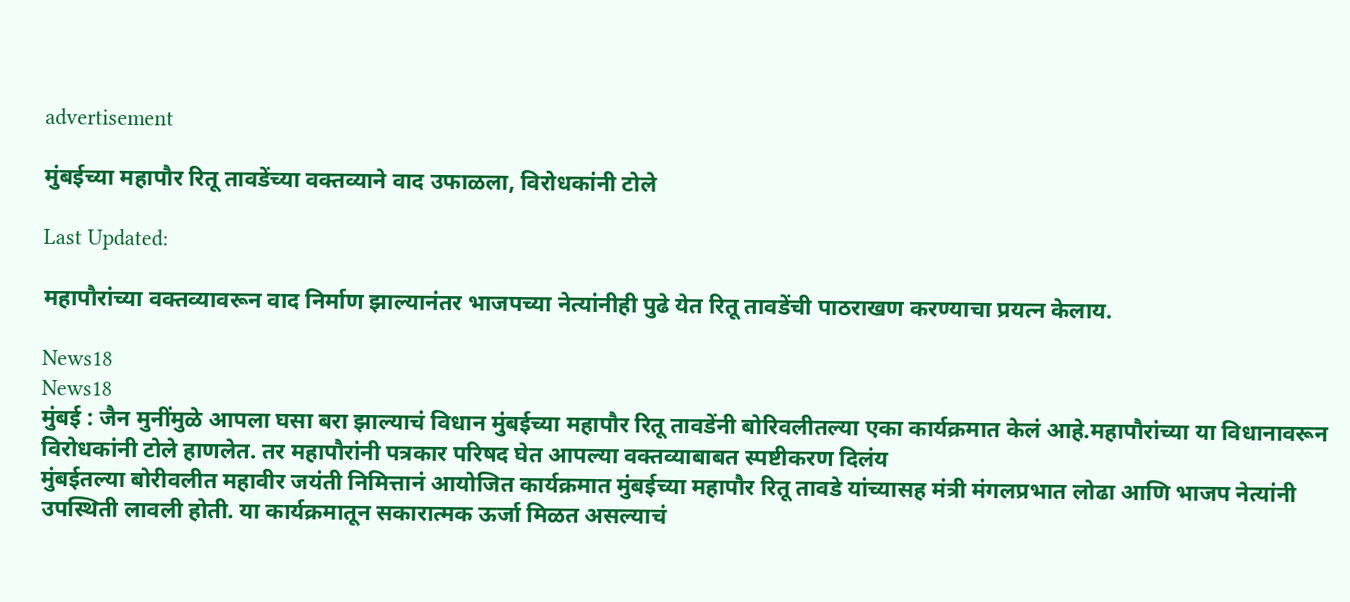advertisement

मुंबईच्या महापौर रितू तावडेंच्या वक्तव्याने वाद उफाळला, विरोधकांनी टोले

Last Updated:

महापौरांच्या वक्तव्यावरून वाद निर्माण झाल्यानंतर भाजपच्या नेत्यांनीही पुढे येत रितू तावडेंची पाठराखण करण्याचा प्रयत्न केलाय.

News18
News18
मुंबई : जैन मुनींमुळे आपला घसा बरा झाल्याचं विधान मुंबईच्या महापौर रितू तावडेंनी बोरिवलीतल्या एका कार्यक्रमात केलं आहे.महापौरांच्या या विधानावरून विरोधकांनी टोले हाणलेत. तर महापौरांनी पत्रकार परिषद घेत आपल्या वक्तव्याबाबत स्पष्टीकरण दिलंय
मुंबईतल्या बोरीवलीत महावीर जयंती निमित्तानं आयोजित कार्यक्रमात मुंबईच्या महापौर रितू तावडे यांच्यासह मंत्री मंगलप्रभात लोढा आणि भाजप नेत्यांनी उपस्थिती लावली होती. या कार्यक्रमातून सकारात्मक ऊर्जा मिळत असल्याचं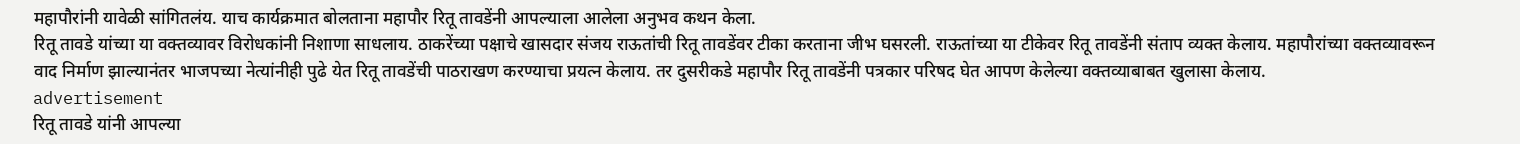महापौरांनी यावेळी सांगितलंय. याच कार्यक्रमात बोलताना महापौर रितू तावडेंनी आपल्याला आलेला अनुभव कथन केला.
रितू तावडे यांच्या या वक्तव्यावर विरोधकांनी निशाणा साधलाय. ठाकरेंच्या पक्षाचे खासदार संजय राऊतांची रितू तावडेंवर टीका करताना जीभ घसरली. राऊतांच्या या टीकेवर रितू तावडेंनी संताप व्यक्त केलाय. महापौरांच्या वक्तव्यावरून वाद निर्माण झाल्यानंतर भाजपच्या नेत्यांनीही पुढे येत रितू तावडेंची पाठराखण करण्याचा प्रयत्न केलाय. तर दुसरीकडे महापौर रितू तावडेंनी पत्रकार परिषद घेत आपण केलेल्या वक्तव्याबाबत खुलासा केलाय.
advertisement
रितू तावडे यांनी आपल्या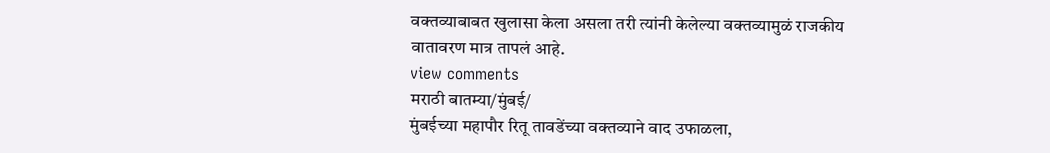वक्तव्याबाबत खुलासा केला असला तरी त्यांनी केलेल्या वक्तव्यामुळं राजकीय वातावरण मात्र तापलं आहे.
view comments
मराठी बातम्या/मुंबई/
मुंबईच्या महापौर रितू तावडेंच्या वक्तव्याने वाद उफाळला,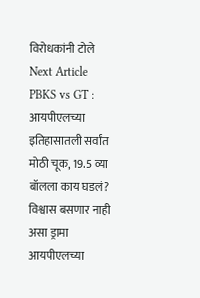विरोधकांनी टोले
Next Article
PBKS vs GT : आयपीएलच्या इतिहासातली सर्वांत मोठी चूक, 19.5 व्या बॉलला काय घडलं? विश्वास बसणार नाही असा ड्रामा
आयपीएलच्या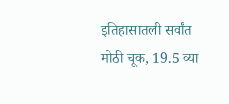इतिहासातली सर्वांत मोठी चूक, 19.5 व्या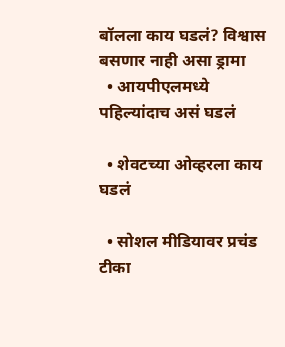बॉलला काय घडलं? विश्वास बसणार नाही असा ड्रामा
  • आयपीएलमध्ये पहिल्यांदाच असं घडलं

  • शेवटच्या ओव्हरला काय घडलं

  • सोशल मीडियावर प्रचंड टीका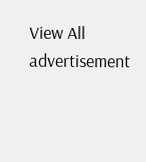View All
advertisement